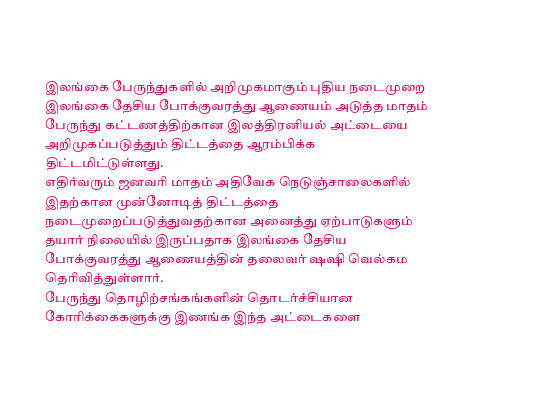இலங்கை பேருந்துகளில் அறிமுகமாகும் புதிய நடைமுறை
இலங்கை தேசிய போக்குவரத்து ஆணையம் அடுத்த மாதம் பேருந்து கட்டணத்திற்கான இலத்திரனியல் அட்டையை அறிமுகப்படுத்தும் திட்டத்தை ஆரம்பிக்க திட்டமிட்டுள்ளது.
எதிர்வரும் ஜனவரி மாதம் அதிவேக நெடுஞ்சாலைகளில் இதற்கான முன்னோடித் திட்டத்தை நடைமுறைப்படுத்துவதற்கான அனைத்து ஏற்பாடுகளும் தயார் நிலையில் இருப்பதாக இலங்கை தேசிய போக்குவரத்து ஆணையத்தின் தலைவர் ஷஷி வெல்கம தெரிவித்துள்ளார்.
பேருந்து தொழிற்சங்கங்களின் தொடர்ச்சியான கோரிக்கைகளுக்கு இணங்க இந்த அட்டைகளை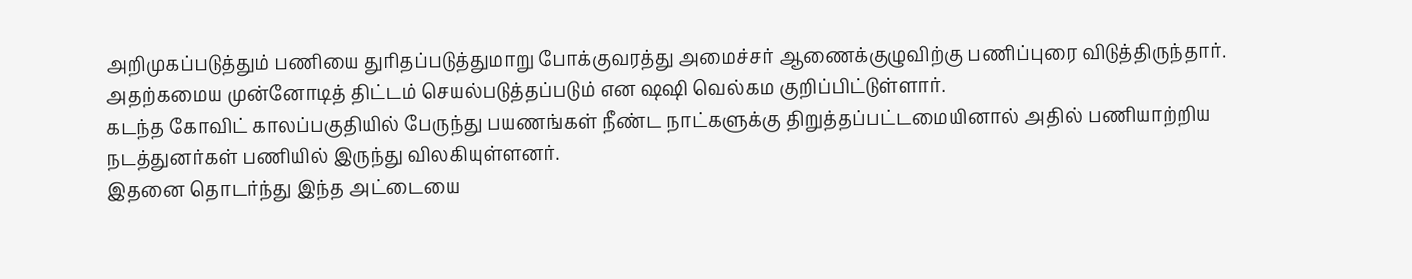அறிமுகப்படுத்தும் பணியை துரிதப்படுத்துமாறு போக்குவரத்து அமைச்சர் ஆணைக்குழுவிற்கு பணிப்புரை விடுத்திருந்தார்.
அதற்கமைய முன்னோடித் திட்டம் செயல்படுத்தப்படும் என ஷஷி வெல்கம குறிப்பிட்டுள்ளார்.
கடந்த கோவிட் காலப்பகுதியில் பேருந்து பயணங்கள் நீண்ட நாட்களுக்கு திறுத்தப்பட்டமையினால் அதில் பணியாற்றிய நடத்துனர்கள் பணியில் இருந்து விலகியுள்ளனர்.
இதனை தொடர்ந்து இந்த அட்டையை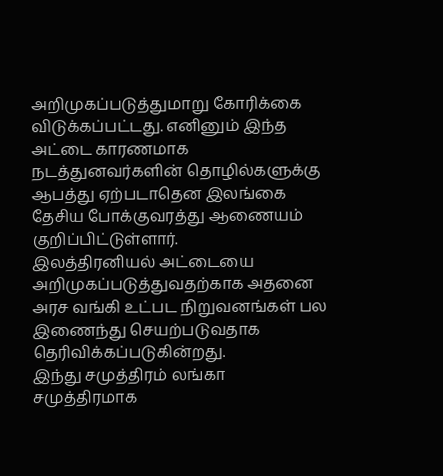அறிமுகப்படுத்துமாறு கோரிக்கை விடுக்கப்பட்டது. எனினும் இந்த அட்டை காரணமாக நடத்துனவர்களின் தொழில்களுக்கு ஆபத்து ஏற்படாதென இலங்கை தேசிய போக்குவரத்து ஆணையம் குறிப்பிட்டுள்ளார்.
இலத்திரனியல் அட்டையை அறிமுகப்படுத்துவதற்காக அதனை அரச வங்கி உட்பட நிறுவனங்கள் பல இணைந்து செயற்படுவதாக தெரிவிக்கப்படுகின்றது.
இந்து சமுத்திரம் லங்கா சமுத்திரமாக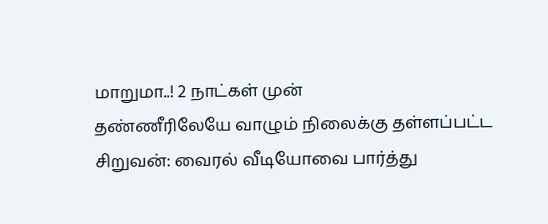மாறுமா..! 2 நாட்கள் முன்
தண்ணீரிலேயே வாழும் நிலைக்கு தள்ளப்பட்ட சிறுவன்: வைரல் வீடியோவை பார்த்து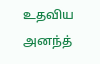உதவிய அனந்த்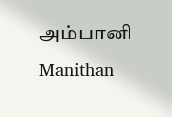அம்பானி Manithan